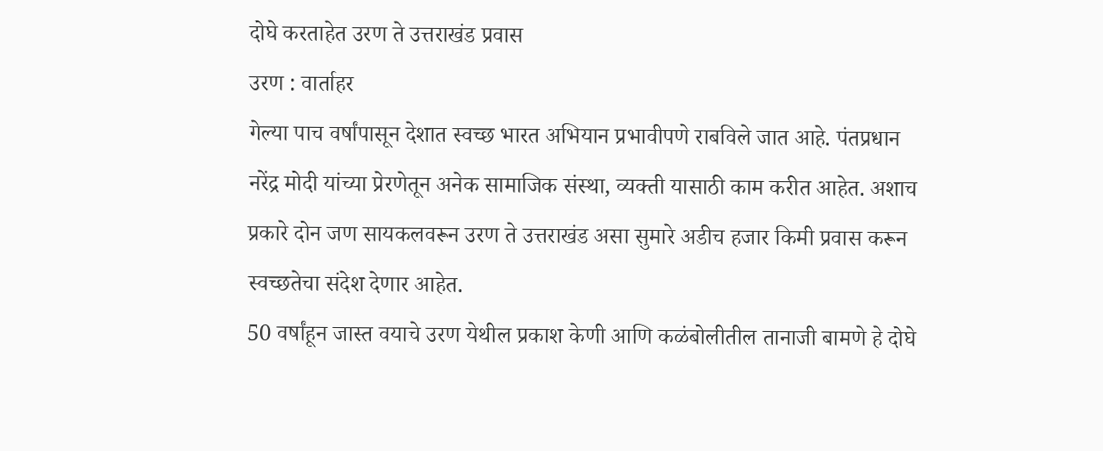दोघे करताहेत उरण ते उत्तराखंड प्रवास
उरण : वार्ताहर
गेल्या पाच वर्षांपासून देशात स्वच्छ भारत अभियान प्रभावीपणे राबविले जात आहे. पंतप्रधान नरेंद्र मोदी यांच्या प्रेरणेतून अनेक सामाजिक संस्था, व्यक्ती यासाठी काम करीत आहेत. अशाच प्रकारे दोन जण सायकलवरून उरण ते उत्तराखंड असा सुमारे अडीच हजार किमी प्रवास करून स्वच्छतेचा संदेश देणार आहेत.
50 वर्षांहून जास्त वयाचे उरण येथील प्रकाश केणी आणि कळंबोलीतील तानाजी बामणे हे दोघे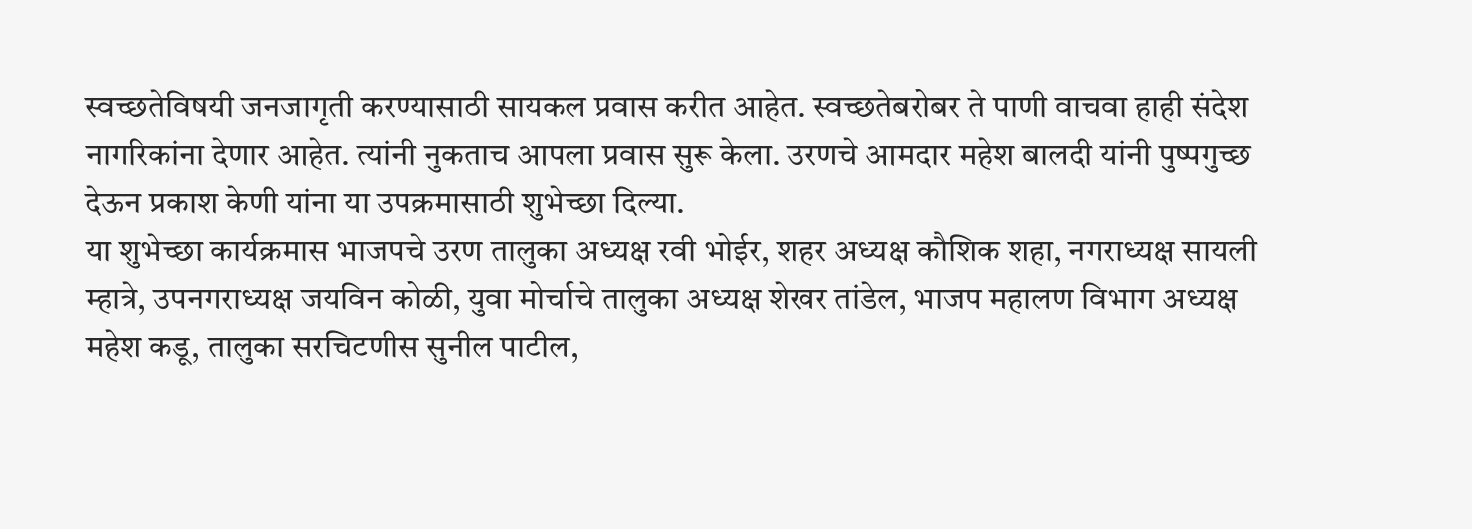स्वच्छतेविषयी जनजागृती करण्यासाठी सायकल प्रवास करीत आहेत. स्वच्छतेबरोबर ते पाणी वाचवा हाही संदेश नागरिकांना देणार आहेत. त्यांनी नुकताच आपला प्रवास सुरू केला. उरणचे आमदार महेश बालदी यांनी पुष्पगुच्छ देऊन प्रकाश केणी यांना या उपक्रमासाठी शुभेच्छा दिल्या.
या शुभेच्छा कार्यक्रमास भाजपचे उरण तालुका अध्यक्ष रवी भोईर, शहर अध्यक्ष कौशिक शहा, नगराध्यक्ष सायली म्हात्रे, उपनगराध्यक्ष जयविन कोळी, युवा मोर्चाचे तालुका अध्यक्ष शेखर तांडेल, भाजप महालण विभाग अध्यक्ष महेश कडू, तालुका सरचिटणीस सुनील पाटील,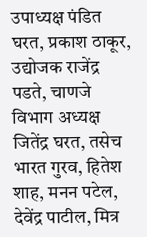उपाध्यक्ष पंडित घरत, प्रकाश ठाकूर, उद्योजक राजेंद्र पडते, चाणजे विभाग अध्यक्ष जितेंद्र घरत, तसेच भारत गुरव, हितेश शाह, मनन पटेल, देवेंद्र पाटील, मित्र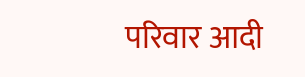परिवार आदी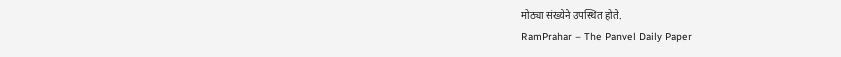मोठ्या संख्येने उपस्थित होते.
RamPrahar – The Panvel Daily Paper